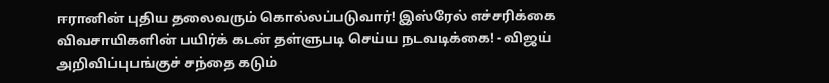ஈரானின் புதிய தலைவரும் கொல்லப்படுவார்! இஸ்ரேல் எச்சரிக்கை விவசாயிகளின் பயிர்க் கடன் தள்ளுபடி செய்ய நடவடிக்கை! - விஜய் அறிவிப்புபங்குச் சந்தை கடும்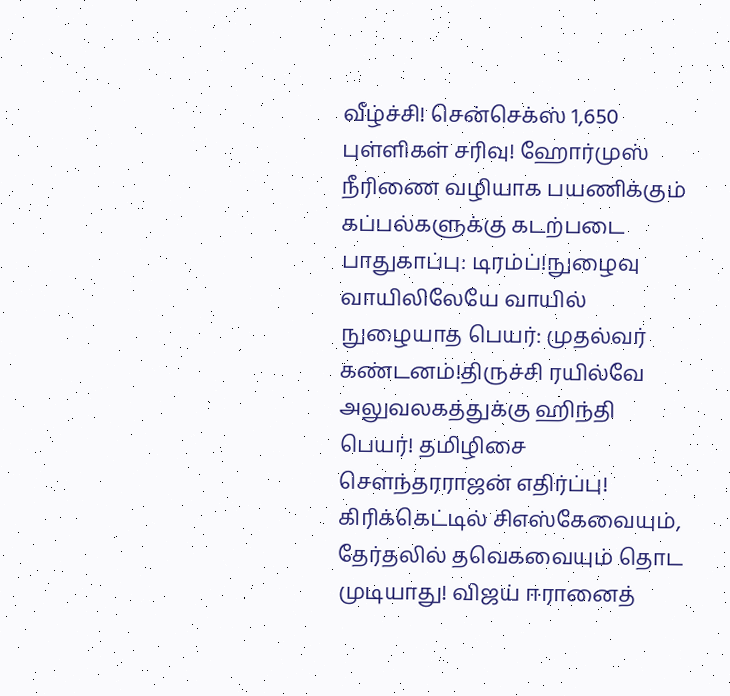வீழ்ச்சி! சென்செக்ஸ் 1,650 புள்ளிகள் சரிவு! ஹோர்முஸ் நீரிணை வழியாக பயணிக்கும் கப்பல்களுக்கு கடற்படை பாதுகாப்பு: டிரம்ப்!நுழைவு வாயிலிலேயே வாயில் நுழையாத பெயர்: முதல்வர் கண்டனம்!திருச்சி ரயில்வே அலுவலகத்துக்கு ஹிந்தி பெயர்! தமிழிசை செளந்தரராஜன் எதிர்ப்பு! கிரிக்கெட்டில் சிஎஸ்கேவையும், தேர்தலில் தவெகவையும் தொட முடியாது! விஜய் ஈரானைத்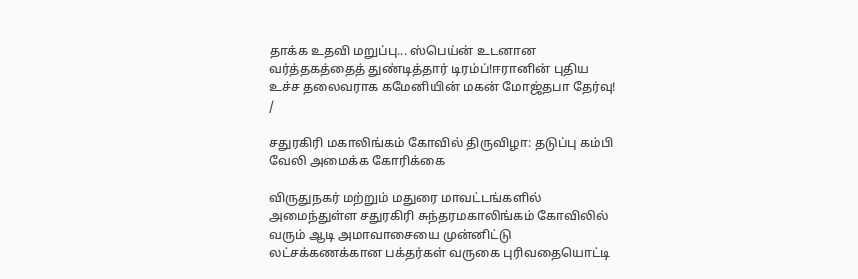தாக்க உதவி மறுப்பு... ஸ்பெய்ன் உடனான வர்த்தகத்தைத் துண்டித்தார் டிரம்ப்!ஈரானின் புதிய உச்ச தலைவராக கமேனியின் மகன் மோஜ்தபா தேர்வு!
/

சதுரகிரி மகாலிங்கம் கோவில் திருவிழா: தடுப்பு கம்பி வேலி அமைக்க கோரிக்கை

விருதுநகர் மற்றும் மதுரை மாவட்டங்களில்  அமைந்துள்ள சதுரகிரி சுந்தரமகாலிங்கம் கோவிலில் வரும் ஆடி அமாவாசையை முன்னிட்டு லட்சக்கணக்கான பக்தர்கள் வருகை புரிவதையொட்டி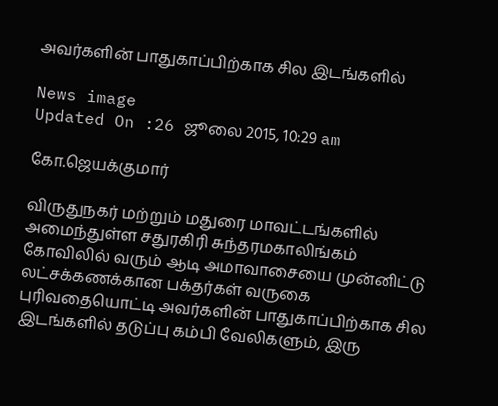அவர்களின் பாதுகாப்பிற்காக சில இடங்களில்

News image
Updated On :26 ஜூலை 2015, 10:29 am

கோ.ஜெயக்குமார்

விருதுநகர் மற்றும் மதுரை மாவட்டங்களில்  அமைந்துள்ள சதுரகிரி சுந்தரமகாலிங்கம் கோவிலில் வரும் ஆடி அமாவாசையை முன்னிட்டு லட்சக்கணக்கான பக்தர்கள் வருகை புரிவதையொட்டி அவர்களின் பாதுகாப்பிற்காக சில இடங்களில் தடுப்பு கம்பி வேலிகளும், இரு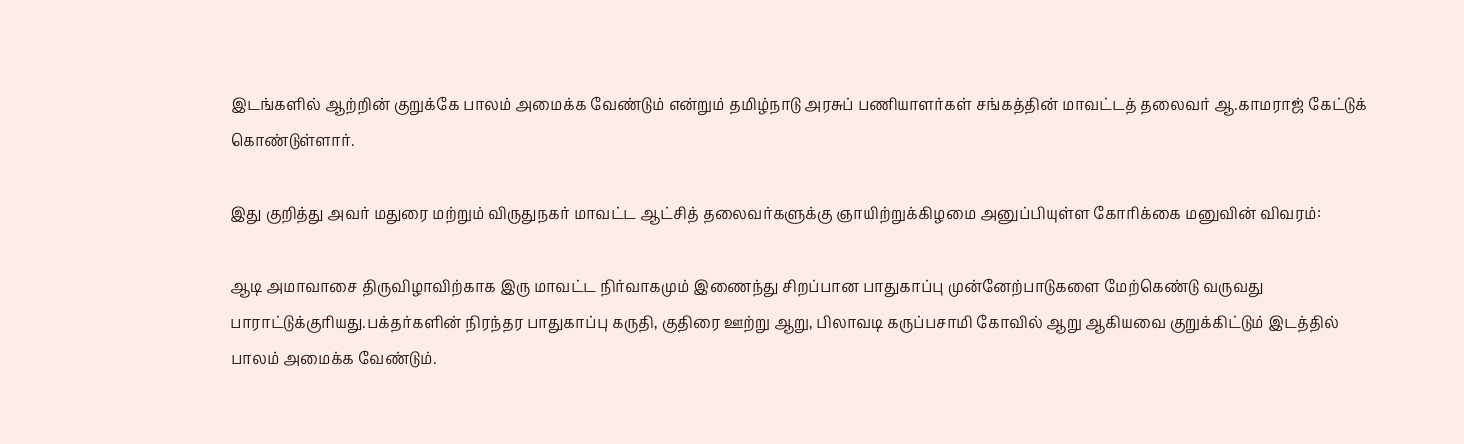இடங்களில் ஆற்றின் குறுக்கே பாலம் அமைக்க வேண்டும் என்றும் தமிழ்நாடு அரசுப் பணியாளர்கள் சங்கத்தின் மாவட்டத் தலைவர் ஆ.காமராஜ் கேட்டுக் கொண்டுள்ளார்.

இது குறித்து அவர் மதுரை மற்றும் விருதுநகர் மாவட்ட ஆட்சித் தலைவர்களுக்கு ஞாயிற்றுக்கிழமை அனுப்பியுள்ள கோரிக்கை மனுவின் விவரம்:

ஆடி அமாவாசை திருவிழாவிற்காக இரு மாவட்ட நிர்வாகமும் இணைந்து சிறப்பான பாதுகாப்பு முன்னேற்பாடுகளை மேற்கெண்டு வருவது பாராட்டுக்குரியது.பக்தர்களின் நிரந்தர பாதுகாப்பு கருதி, குதிரை ஊற்று ஆறு, பிலாவடி கருப்பசாமி கோவில் ஆறு ஆகியவை குறுக்கிட்டும் இடத்தில் பாலம் அமைக்க வேண்டும்.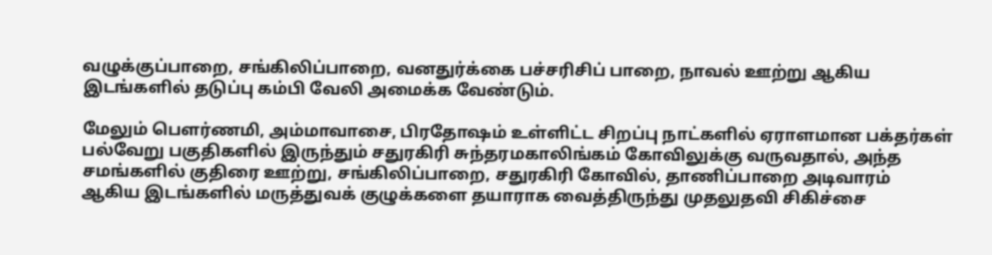வழுக்குப்பாறை, சங்கிலிப்பாறை, வனதுர்க்கை பச்சரிசிப் பாறை, நாவல் ஊற்று ஆகிய இடங்களில் தடுப்பு கம்பி வேலி அமைக்க வேண்டும்.

மேலும் பௌர்ணமி, அம்மாவாசை, பிரதோஷம் உள்ளிட்ட சிறப்பு நாட்களில் ஏராளமான பக்தர்கள் பல்வேறு பகுதிகளில் இருந்தும் சதுரகிரி சுந்தரமகாலிங்கம் கோவிலுக்கு வருவதால், அந்த சமங்களில் குதிரை ஊற்று, சங்கிலிப்பாறை, சதுரகிரி கோவில், தாணிப்பாறை அடிவாரம் ஆகிய இடங்களில் மருத்துவக் குழுக்களை தயாராக வைத்திருந்து முதலுதவி சிகிச்சை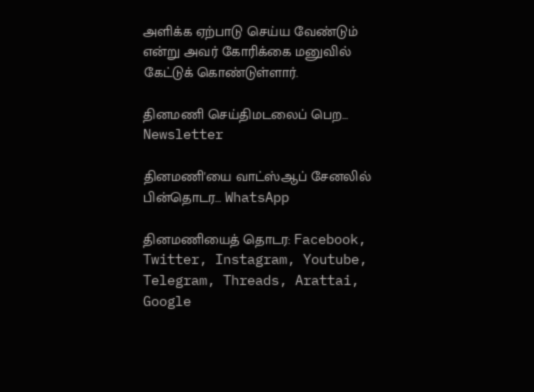அளிக்க ஏற்பாடு செய்ய வேண்டும் என்று அவர் கோரிக்கை மனுவில் கேட்டுக் கொண்டுள்ளார்.

தினமணி செய்திமடலைப் பெற... Newsletter

தினமணி'யை வாட்ஸ்ஆப் சேனலில் பின்தொடர... WhatsApp

தினமணியைத் தொடர: Facebook, Twitter, Instagram, Youtube, Telegram, Threads, Arattai, Google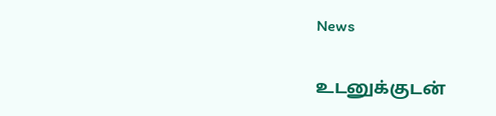News

உடனுக்குடன்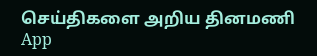செய்திகளை அறிய தினமணி App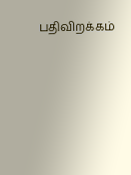பதிவிறக்கம்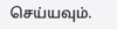செய்யவும்.